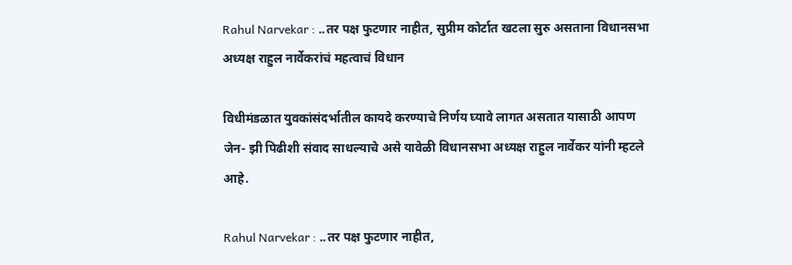Rahul Narvekar : ..तर पक्ष फुटणार नाहीत, सुप्रीम कोर्टात खटला सुरु असताना विधानसभा अध्यक्ष राहुल नार्वेकरांचं महत्वाचं विधान

विधीमंडळात युवकांसंदर्भातील कायदे करण्याचे निर्णय घ्यावे लागत असतात यासाठी आपण जेन- झी पिढीशी संवाद साधल्याचे असे यावेळी विधानसभा अध्यक्ष राहुल नार्वेकर यांनी म्हटले आहे.

Rahul Narvekar : ..तर पक्ष फुटणार नाहीत,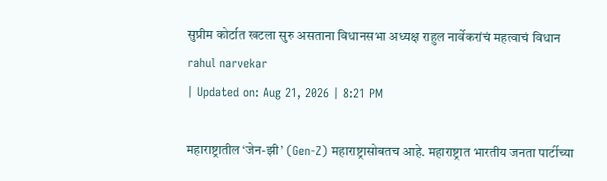सुप्रीम कोर्टात खटला सुरु असताना विधानसभा अध्यक्ष राहुल नार्वेकरांचं महत्वाचं विधान
rahul narvekar
| Updated on: Aug 21, 2026 | 8:21 PM

महाराष्ट्रातील ‘जेन-झी’ (Gen-Z) महाराष्ट्रासोबतच आहे. महाराष्ट्रात भारतीय जनता पार्टीच्या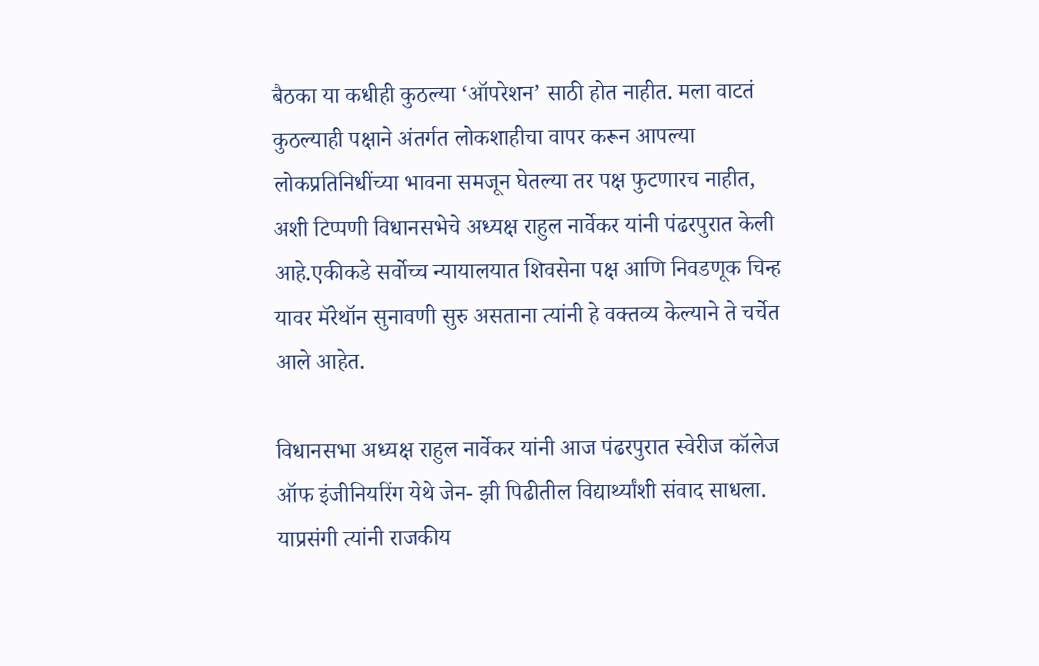बैठका या कधीही कुठल्या ‘ऑपरेशन’ साठी होत नाहीत. मला वाटतं कुठल्याही पक्षाने अंतर्गत लोकशाहीचा वापर करून आपल्या लोकप्रतिनिधींच्या भावना समजून घेतल्या तर पक्ष फुटणारच नाहीत, अशी टिप्पणी विधानसभेचे अध्यक्ष राहुल नार्वेकर यांनी पंढरपुरात केली आहे.एकीकडे सर्वोच्च न्यायालयात शिवसेना पक्ष आणि निवडणूक चिन्ह यावर मॅरेथॉन सुनावणी सुरु असताना त्यांनी हे वक्तव्य केल्याने ते चर्चेत आले आहेत.

विधानसभा अध्यक्ष राहुल नार्वेकर यांनी आज पंढरपुरात स्वेरीज कॉलेज ऑफ इंजीनियरिंग येथे जेन- झी पिढीतील विद्यार्थ्यांशी संवाद साधला. याप्रसंगी त्यांनी राजकीय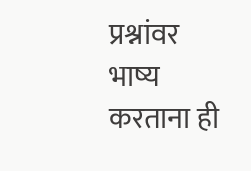प्रश्नांवर भाष्य करताना ही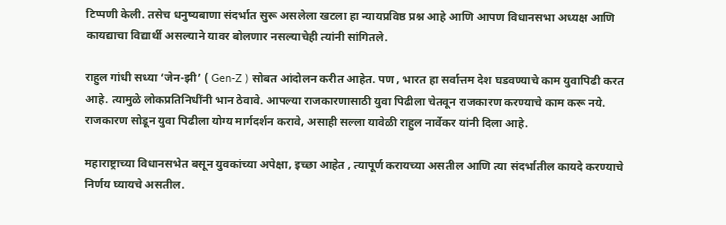टिप्पणी केली. तसेच धनुष्यबाणा संदर्भात सुरू असलेला खटला हा न्यायप्रविष्ठ प्रश्न आहे आणि आपण विधानसभा अध्यक्ष आणि कायद्याचा विद्यार्थी असल्याने यावर बोलणार नसल्याचेही त्यांनी सांगितले.

राहुल गांधी सध्या ‘जेन-झी’ ( Gen-Z ) सोबत आंदोलन करीत आहेत. पण , भारत हा सर्वात्तम देश घडवण्याचे काम युवापिढी करत आहे. त्यामुळे लोकप्रतिनिधींनी भान ठेवावे. आपल्या राजकारणासाठी युवा पिढीला चेतवून राजकारण करण्याचे काम करू नये. राजकारण सोडून युवा पिढीला योग्य मार्गदर्शन करावे, असाही सल्ला यावेळी राहुल नार्वेकर यांनी दिला आहे.

महाराष्ट्राच्या विधानसभेत बसून युवकांच्या अपेक्षा, इच्छा आहेत , त्यापूर्ण करायच्या असतील आणि त्या संदर्भातील कायदे करण्याचे निर्णय घ्यायचे असतील.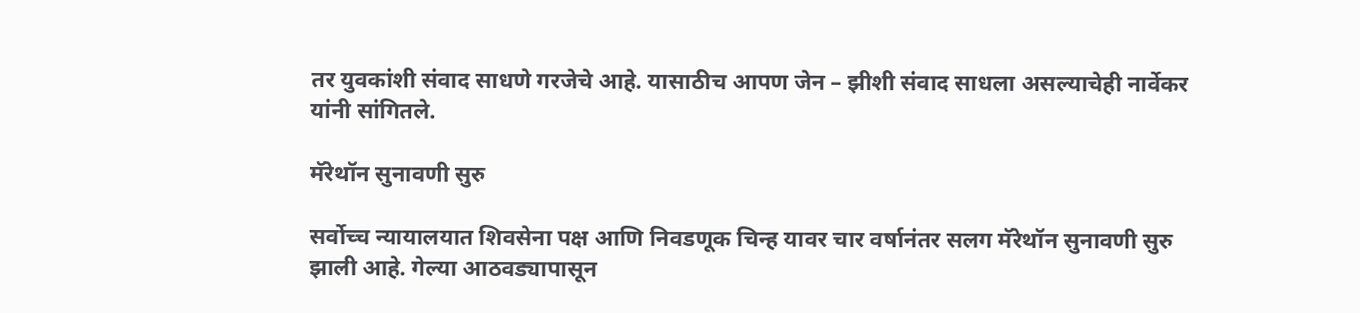तर युवकांशी संवाद साधणे गरजेचे आहे. यासाठीच आपण जेन – झीशी संवाद साधला असल्याचेही नार्वेकर यांनी सांगितले.

मॅरेथॉन सुनावणी सुरु

सर्वोच्च न्यायालयात शिवसेना पक्ष आणि निवडणूक चिन्ह यावर चार वर्षानंतर सलग मॅरेथॉन सुनावणी सुरु झाली आहे. गेल्या आठवड्यापासून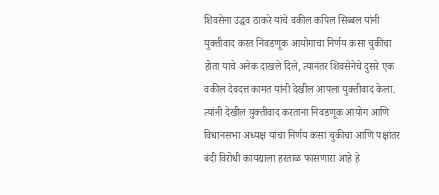शिवसेना उद्धव ठाकरे यांचे वकील कपिल सिब्बल यांनी युक्तीवाद करत निवडणूक आयोगाचा निर्णय कसा चुकीचा होता याचे अनेक दाखले दिले, त्यानंतर शिवसेनेचे दुसरे एक वकील देवदत्त कामत यांनी देखील आपला युक्तीवाद केला. त्यांनी देखील युक्तीवाद करताना निवडणूक आयोग आणि विधानसभा अध्यक्ष यांचा निर्णय कसा चुकीचा आणि पक्षांतर बंदी विरोधी कायद्याला हरताळ फासणारा आहे हे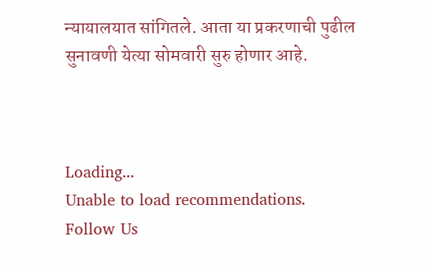न्यायालयात सांगितले. आता या प्रकरणाची पुढील सुनावणी येत्या सोमवारी सुरु होणार आहे.



Loading...
Unable to load recommendations.
Follow Us